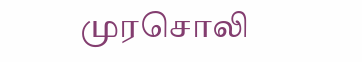முரசொலி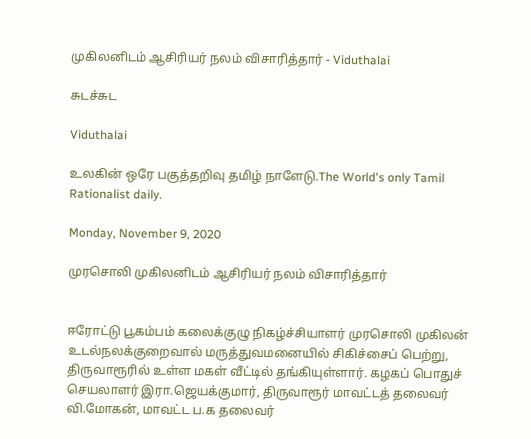முகிலனிடம் ஆசிரியர் நலம் விசாரித்தார் - Viduthalai

சுடச்சுட

Viduthalai

உலகின் ஒரே பகுத்தறிவு தமிழ் நாளேடு.The World's only Tamil Rationalist daily.

Monday, November 9, 2020

முரசொலி முகிலனிடம் ஆசிரியர் நலம் விசாரித்தார்


ஈரோட்டு பூகம்பம் கலைக்குழு நிகழ்ச்சியாளர் முரசொலி முகிலன் உடல்நலக்குறைவால் மருத்துவமனையில் சிகிச்சைப் பெற்று, திருவாரூரில் உள்ள மகள் வீட்டில் தங்கியுள்ளார். கழகப் பொதுச் செயலாளர் இரா.ஜெயக்குமார், திருவாரூர் மாவட்டத் தலைவர் வி.மோகன், மாவட்ட ப.க தலைவர்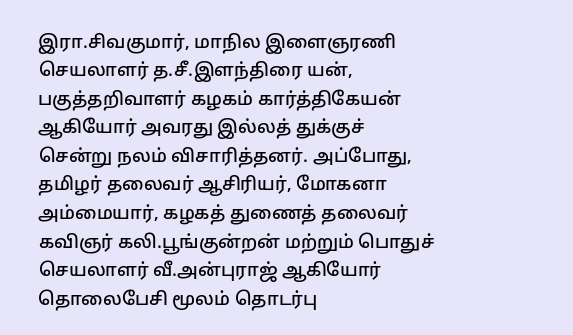இரா.சிவகுமார், மாநில இளைஞரணி செயலாளர் த.சீ.இளந்திரை யன், பகுத்தறிவாளர் கழகம் கார்த்திகேயன் ஆகியோர் அவரது இல்லத் துக்குச் சென்று நலம் விசாரித்தனர். அப்போது, தமிழர் தலைவர் ஆசிரியர், மோகனா அம்மையார், கழகத் துணைத் தலைவர் கவிஞர் கலி.பூங்குன்றன் மற்றும் பொதுச் செயலாளர் வீ.அன்புராஜ் ஆகியோர் தொலைபேசி மூலம் தொடர்பு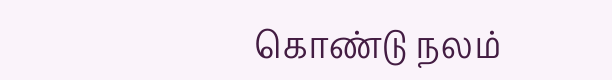கொண்டு நலம்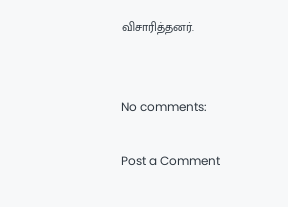விசாரித்தனர்.


No comments:

Post a Comment